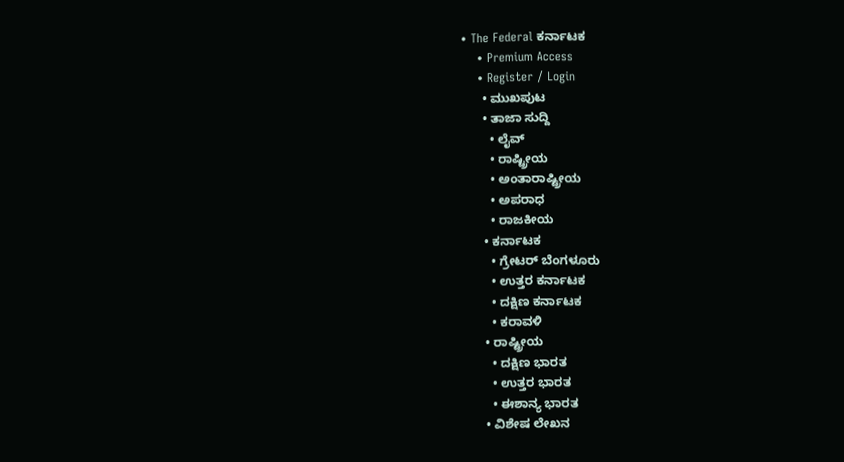• The Federal ಕರ್ನಾಟಕ
    • Premium Access
    • Register / Login
      • ಮುಖಪುಟ
      • ತಾಜಾ ಸುದ್ದಿ
        • ಲೈವ್‌
        • ರಾಷ್ಟ್ರೀಯ
        • ಅಂತಾರಾಷ್ಟ್ರೀಯ
        • ಅಪರಾಧ
        • ರಾಜಕೀಯ
      • ಕರ್ನಾಟಕ
        • ಗ್ರೇಟರ್ ಬೆಂಗಳೂರು
        • ಉತ್ತರ ಕರ್ನಾಟಕ
        • ದಕ್ಷಿಣ ಕರ್ನಾಟಕ
        • ಕರಾವಳಿ
      • ರಾಷ್ಟ್ರೀಯ
        • ದಕ್ಷಿಣ ಭಾರತ
        • ಉತ್ತರ ಭಾರತ
        • ಈಶಾನ್ಯ ಭಾರತ
      • ವಿಶೇಷ ಲೇಖನ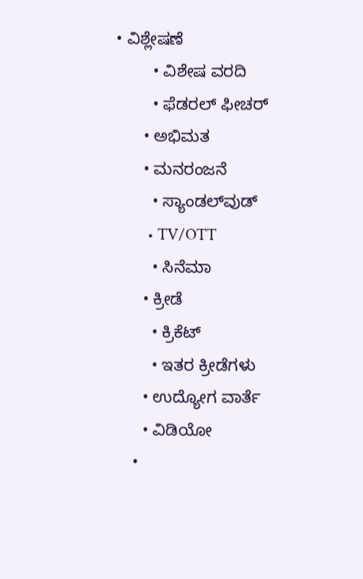• ವಿಶ್ಲೇಷಣೆ
        • ವಿಶೇಷ ವರದಿ
        • ಫೆಡರಲ್ ಫೀಚರ್
      • ಅಭಿಮತ
      • ಮನರಂಜನೆ
        • ಸ್ಯಾಂಡಲ್‌ವುಡ್
        • TV/OTT
        • ಸಿನೆಮಾ
      • ಕ್ರೀಡೆ
        • ಕ್ರಿಕೆಟ್
        • ಇತರ ಕ್ರೀಡೆಗಳು
      • ಉದ್ಯೋಗ ವಾರ್ತೆ
      • ವಿಡಿಯೋ
    •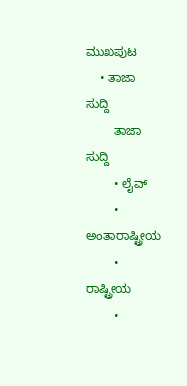ಮುಖಪುಟ
    • ತಾಜಾ ಸುದ್ದಿ
        ತಾಜಾ ಸುದ್ದಿ
        • ಲೈವ್‌
        • ಅಂತಾರಾಷ್ಟ್ರೀಯ
        • ರಾಷ್ಟ್ರೀಯ
        •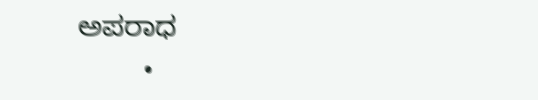ಅಪರಾಧ
        •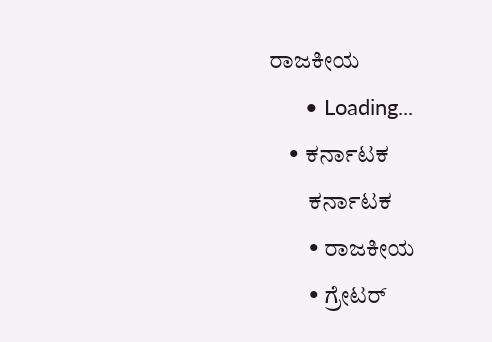ರಾಜಕೀಯ
      • Loading...
    • ಕರ್ನಾಟಕ
        ಕರ್ನಾಟಕ
        • ರಾಜಕೀಯ
        • ಗ್ರೇಟರ್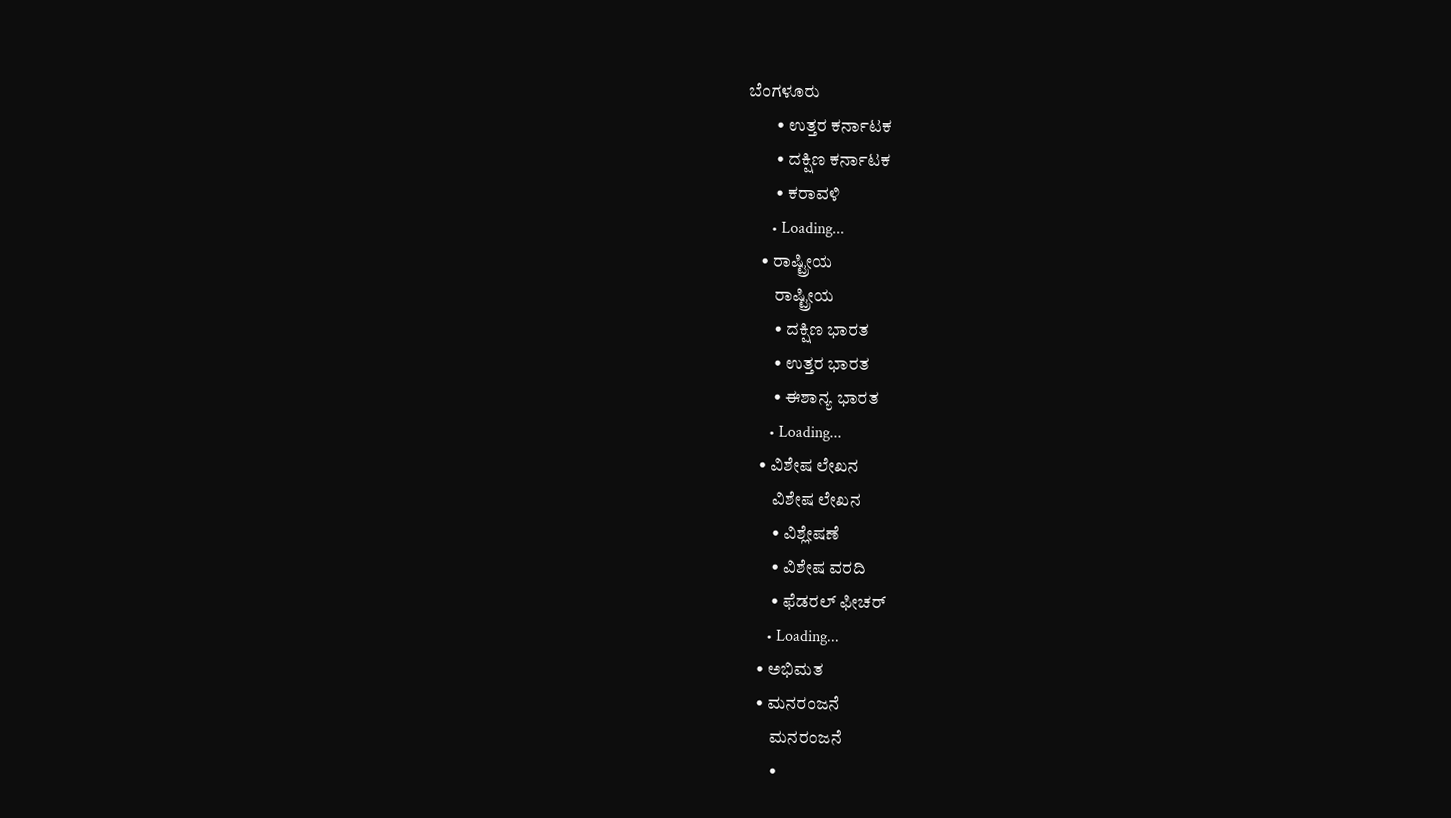ಬೆಂಗಳೂರು
        • ಉತ್ತರ ಕರ್ನಾಟಕ
        • ದಕ್ಷಿಣ ಕರ್ನಾಟಕ
        • ಕರಾವಳಿ
      • Loading...
    • ರಾಷ್ಟ್ರೀಯ
        ರಾಷ್ಟ್ರೀಯ
        • ದಕ್ಷಿಣ ಭಾರತ
        • ಉತ್ತರ ಭಾರತ
        • ಈಶಾನ್ಯ ಭಾರತ
      • Loading...
    • ವಿಶೇಷ ಲೇಖನ
        ವಿಶೇಷ ಲೇಖನ
        • ವಿಶ್ಲೇಷಣೆ
        • ವಿಶೇಷ ವರದಿ
        • ಫೆಡರಲ್ ಫೀಚರ್
      • Loading...
    • ಅಭಿಮತ
    • ಮನರಂಜನೆ
        ಮನರಂಜನೆ
        •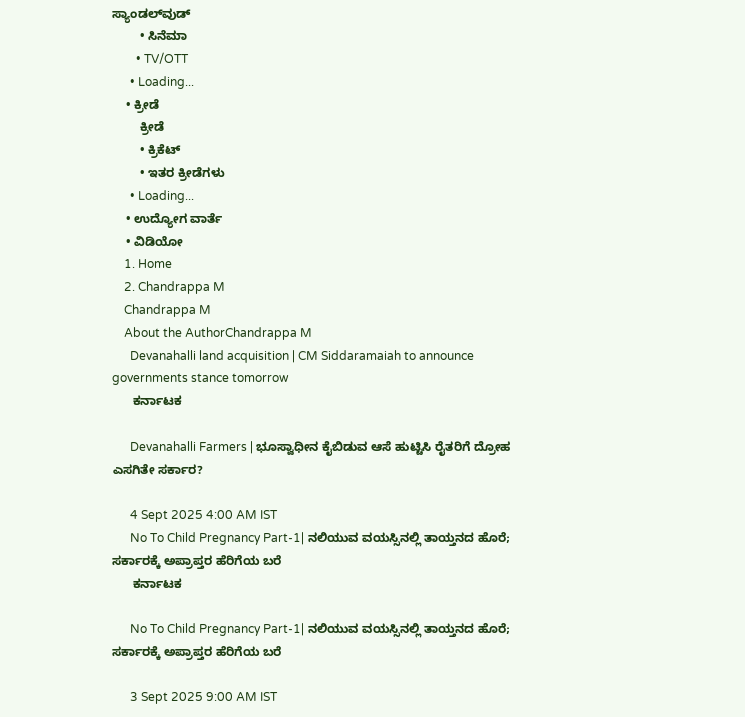ಸ್ಯಾಂಡಲ್‌ವುಡ್
        • ಸಿನೆಮಾ
        • TV/OTT
      • Loading...
    • ಕ್ರೀಡೆ
        ಕ್ರೀಡೆ
        • ಕ್ರಿಕೆಟ್
        • ಇತರ ಕ್ರೀಡೆಗಳು
      • Loading...
    • ಉದ್ಯೋಗ ವಾರ್ತೆ
    • ವಿಡಿಯೋ
    1. Home
    2. Chandrappa M
    Chandrappa M
    About the AuthorChandrappa M
      Devanahalli land acquisition | CM Siddaramaiah to announce governments stance tomorrow
      ಕರ್ನಾಟಕ

      Devanahalli Farmers | ಭೂಸ್ವಾಧೀನ ಕೈಬಿಡುವ ಆಸೆ ಹುಟ್ಟಿಸಿ ರೈತರಿಗೆ ದ್ರೋಹ ಎಸಗಿತೇ ಸರ್ಕಾರ?

      4 Sept 2025 4:00 AM IST
      No To Child Pregnancy Part-1| ನಲಿಯುವ ವಯಸ್ಸಿನಲ್ಲಿ ತಾಯ್ತನದ ಹೊರೆ; ಸರ್ಕಾರಕ್ಕೆ ಅಪ್ರಾಪ್ತರ ಹೆರಿಗೆಯ ಬರೆ
      ಕರ್ನಾಟಕ

      No To Child Pregnancy Part-1| ನಲಿಯುವ ವಯಸ್ಸಿನಲ್ಲಿ ತಾಯ್ತನದ ಹೊರೆ; ಸರ್ಕಾರಕ್ಕೆ ಅಪ್ರಾಪ್ತರ ಹೆರಿಗೆಯ ಬರೆ

      3 Sept 2025 9:00 AM IST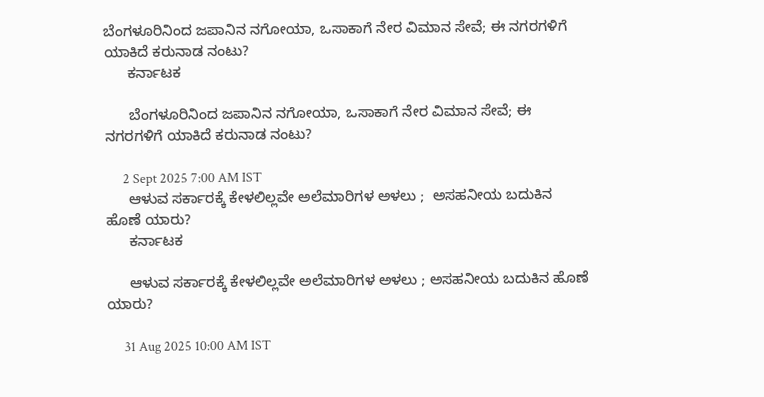ಬೆಂಗಳೂರಿನಿಂದ ಜಪಾನಿನ ನಗೋಯಾ, ಒಸಾಕಾಗೆ ನೇರ ವಿಮಾನ ಸೇವೆ; ಈ ನಗರಗಳಿಗೆ ಯಾಕಿದೆ ಕರುನಾಡ ನಂಟು?
      ಕರ್ನಾಟಕ

      ಬೆಂಗಳೂರಿನಿಂದ ಜಪಾನಿನ ನಗೋಯಾ, ಒಸಾಕಾಗೆ ನೇರ ವಿಮಾನ ಸೇವೆ; ಈ ನಗರಗಳಿಗೆ ಯಾಕಿದೆ ಕರುನಾಡ ನಂಟು?

      2 Sept 2025 7:00 AM IST
      ಆಳುವ ಸರ್ಕಾರಕ್ಕೆ ಕೇಳಲಿಲ್ಲವೇ ಅಲೆಮಾರಿಗಳ ಅಳಲು ;  ಅಸಹನೀಯ ಬದುಕಿನ ಹೊಣೆ ಯಾರು?
      ಕರ್ನಾಟಕ

      ಆಳುವ ಸರ್ಕಾರಕ್ಕೆ ಕೇಳಲಿಲ್ಲವೇ ಅಲೆಮಾರಿಗಳ ಅಳಲು ; ಅಸಹನೀಯ ಬದುಕಿನ ಹೊಣೆ ಯಾರು?

      31 Aug 2025 10:00 AM IST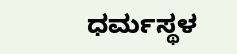ಧರ್ಮಸ್ಥಳ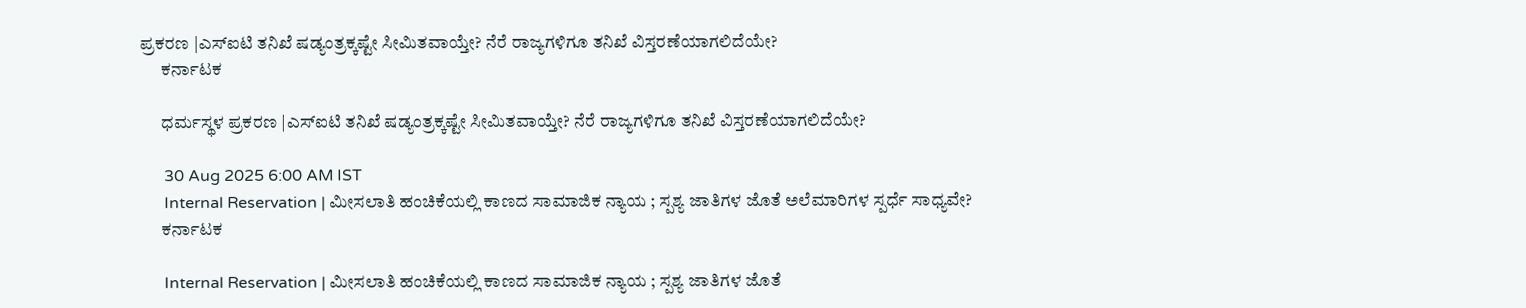ಪ್ರಕರಣ |ಎಸ್‌ಐಟಿ ತನಿಖೆ ಷಡ್ಯಂತ್ರಕ್ಕಷ್ಟೇ ಸೀಮಿತವಾಯ್ತೇ? ನೆರೆ ರಾಜ್ಯಗಳಿಗೂ ತನಿಖೆ ವಿಸ್ತರಣೆಯಾಗಲಿದೆಯೇ?
      ಕರ್ನಾಟಕ

      ಧರ್ಮಸ್ಥಳ ಪ್ರಕರಣ |ಎಸ್‌ಐಟಿ ತನಿಖೆ ಷಡ್ಯಂತ್ರಕ್ಕಷ್ಟೇ ಸೀಮಿತವಾಯ್ತೇ? ನೆರೆ ರಾಜ್ಯಗಳಿಗೂ ತನಿಖೆ ವಿಸ್ತರಣೆಯಾಗಲಿದೆಯೇ?

      30 Aug 2025 6:00 AM IST
      Internal Reservation | ಮೀಸಲಾತಿ ಹಂಚಿಕೆಯಲ್ಲಿ ಕಾಣದ ಸಾಮಾಜಿಕ ನ್ಯಾಯ ; ಸ್ಪಶ್ಯ ಜಾತಿಗಳ ಜೊತೆ ಅಲೆಮಾರಿಗಳ ಸ್ಪರ್ಧೆ ಸಾಧ್ಯವೇ?
      ಕರ್ನಾಟಕ

      Internal Reservation | ಮೀಸಲಾತಿ ಹಂಚಿಕೆಯಲ್ಲಿ ಕಾಣದ ಸಾಮಾಜಿಕ ನ್ಯಾಯ ; ಸ್ಪಶ್ಯ ಜಾತಿಗಳ ಜೊತೆ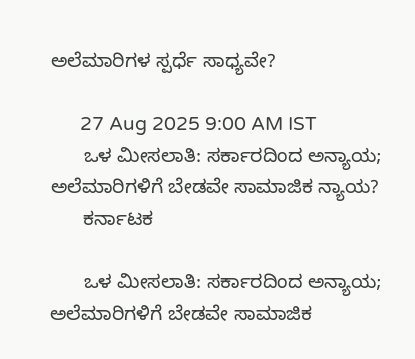ಅಲೆಮಾರಿಗಳ ಸ್ಪರ್ಧೆ ಸಾಧ್ಯವೇ?

      27 Aug 2025 9:00 AM IST
      ಒಳ ಮೀಸಲಾತಿ: ಸರ್ಕಾರದಿಂದ ಅನ್ಯಾಯ; ಅಲೆಮಾರಿಗಳಿಗೆ ಬೇಡವೇ ಸಾಮಾಜಿಕ ನ್ಯಾಯ?
      ಕರ್ನಾಟಕ

      ಒಳ ಮೀಸಲಾತಿ: ಸರ್ಕಾರದಿಂದ ಅನ್ಯಾಯ; ಅಲೆಮಾರಿಗಳಿಗೆ ಬೇಡವೇ ಸಾಮಾಜಿಕ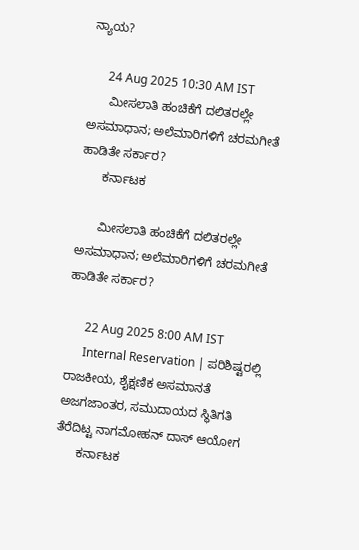ನ್ಯಾಯ?

      24 Aug 2025 10:30 AM IST
      ಮೀಸಲಾತಿ ಹಂಚಿಕೆಗೆ ದಲಿತರಲ್ಲೇ ಅಸಮಾಧಾನ; ಅಲೆಮಾರಿಗಳಿಗೆ ಚರಮಗೀತೆ ಹಾಡಿತೇ ಸರ್ಕಾರ?
      ಕರ್ನಾಟಕ

      ಮೀಸಲಾತಿ ಹಂಚಿಕೆಗೆ ದಲಿತರಲ್ಲೇ ಅಸಮಾಧಾನ; ಅಲೆಮಾರಿಗಳಿಗೆ ಚರಮಗೀತೆ ಹಾಡಿತೇ ಸರ್ಕಾರ?

      22 Aug 2025 8:00 AM IST
      Internal Reservation | ಪರಿಶಿಷ್ಟರಲ್ಲಿ ರಾಜಕೀಯ, ಶೈಕ್ಷಣಿಕ ಅಸಮಾನತೆ ಅಜಗಜಾಂತರ, ಸಮುದಾಯದ ಸ್ಥಿತಿಗತಿ ತೆರೆದಿಟ್ಟ ನಾಗಮೋಹನ್ ದಾಸ್ ಆಯೋಗ
      ಕರ್ನಾಟಕ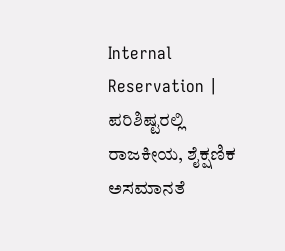Internal Reservation | ಪರಿಶಿಷ್ಟರಲ್ಲಿ ರಾಜಕೀಯ, ಶೈಕ್ಷಣಿಕ ಅಸಮಾನತೆ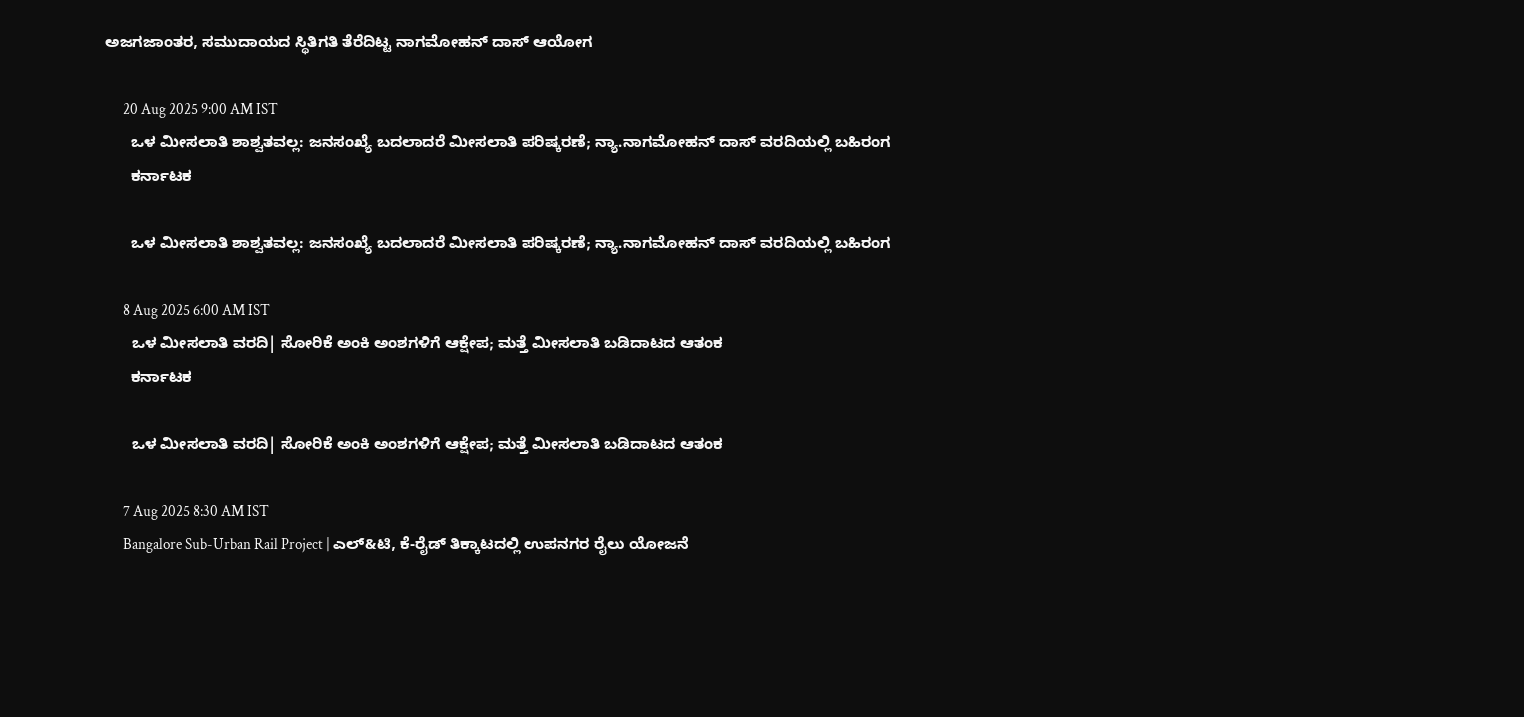ಅಜಗಜಾಂತರ, ಸಮುದಾಯದ ಸ್ಥಿತಿಗತಿ ತೆರೆದಿಟ್ಟ ನಾಗಮೋಹನ್ ದಾಸ್ ಆಯೋಗ

      20 Aug 2025 9:00 AM IST
      ಒಳ ಮೀಸಲಾತಿ ಶಾಶ್ವತವಲ್ಲ: ಜನಸಂಖ್ಯೆ ಬದಲಾದರೆ ಮೀಸಲಾತಿ ಪರಿಷ್ಕರಣೆ; ನ್ಯಾ.ನಾಗಮೋಹನ್‌ ದಾಸ್‌ ವರದಿಯಲ್ಲಿ ಬಹಿರಂಗ
      ಕರ್ನಾಟಕ

      ಒಳ ಮೀಸಲಾತಿ ಶಾಶ್ವತವಲ್ಲ: ಜನಸಂಖ್ಯೆ ಬದಲಾದರೆ ಮೀಸಲಾತಿ ಪರಿಷ್ಕರಣೆ; ನ್ಯಾ.ನಾಗಮೋಹನ್‌ ದಾಸ್‌ ವರದಿಯಲ್ಲಿ ಬಹಿರಂಗ

      8 Aug 2025 6:00 AM IST
      ಒಳ ಮೀಸಲಾತಿ ವರದಿ| ಸೋರಿಕೆ ಅಂಕಿ ಅಂಶಗಳಿಗೆ ಆಕ್ಷೇಪ; ಮತ್ತೆ ಮೀಸಲಾತಿ ಬಡಿದಾಟದ ಆತಂಕ
      ಕರ್ನಾಟಕ

      ಒಳ ಮೀಸಲಾತಿ ವರದಿ| ಸೋರಿಕೆ ಅಂಕಿ ಅಂಶಗಳಿಗೆ ಆಕ್ಷೇಪ; ಮತ್ತೆ ಮೀಸಲಾತಿ ಬಡಿದಾಟದ ಆತಂಕ

      7 Aug 2025 8:30 AM IST
      Bangalore Sub-Urban Rail Project | ಎಲ್‌&ಟಿ, ಕೆ-ರೈಡ್‌ ತಿಕ್ಕಾಟದಲ್ಲಿ ಉಪನಗರ ರೈಲು ಯೋಜನೆ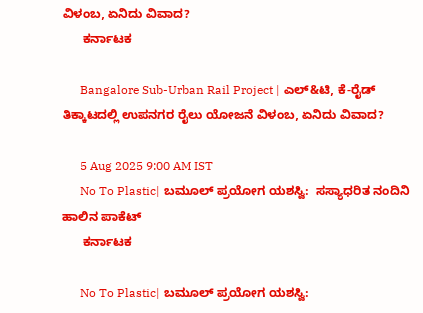ವಿಳಂಬ, ಏನಿದು ವಿವಾದ?
      ಕರ್ನಾಟಕ

      Bangalore Sub-Urban Rail Project | ಎಲ್‌&ಟಿ, ಕೆ-ರೈಡ್‌ ತಿಕ್ಕಾಟದಲ್ಲಿ ಉಪನಗರ ರೈಲು ಯೋಜನೆ ವಿಳಂಬ, ಏನಿದು ವಿವಾದ?

      5 Aug 2025 9:00 AM IST
      No To Plastic| ಬಮೂಲ್‌ ಪ್ರಯೋಗ ಯಶಸ್ವಿ:  ಸಸ್ಯಾಧರಿತ ನಂದಿನಿ‌ ಹಾಲಿನ ಪಾಕೆಟ್‌
      ಕರ್ನಾಟಕ

      No To Plastic| ಬಮೂಲ್‌ ಪ್ರಯೋಗ ಯಶಸ್ವಿ: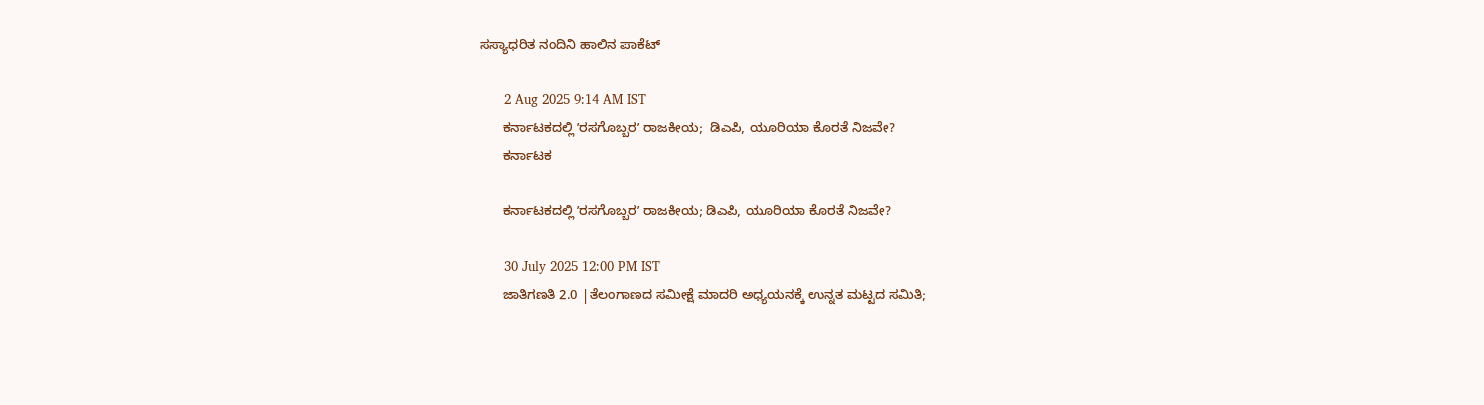ಸಸ್ಯಾಧರಿತ ನಂದಿನಿ‌ ಹಾಲಿನ ಪಾಕೆಟ್‌

      2 Aug 2025 9:14 AM IST
      ಕರ್ನಾಟಕದಲ್ಲಿ ʼರಸಗೊಬ್ಬರʼ ರಾಜಕೀಯ;  ಡಿಎಪಿ, ಯೂರಿಯಾ ಕೊರತೆ ನಿಜವೇ?
      ಕರ್ನಾಟಕ

      ಕರ್ನಾಟಕದಲ್ಲಿ ʼರಸಗೊಬ್ಬರʼ ರಾಜಕೀಯ; ಡಿಎಪಿ, ಯೂರಿಯಾ ಕೊರತೆ ನಿಜವೇ?

      30 July 2025 12:00 PM IST
      ಜಾತಿಗಣತಿ 2.0 |ತೆಲಂಗಾಣದ ಸಮೀಕ್ಷೆ ಮಾದರಿ ಅಧ್ಯಯನಕ್ಕೆ ಉನ್ನತ‌‌ ಮಟ್ಟದ ಸಮಿತಿ;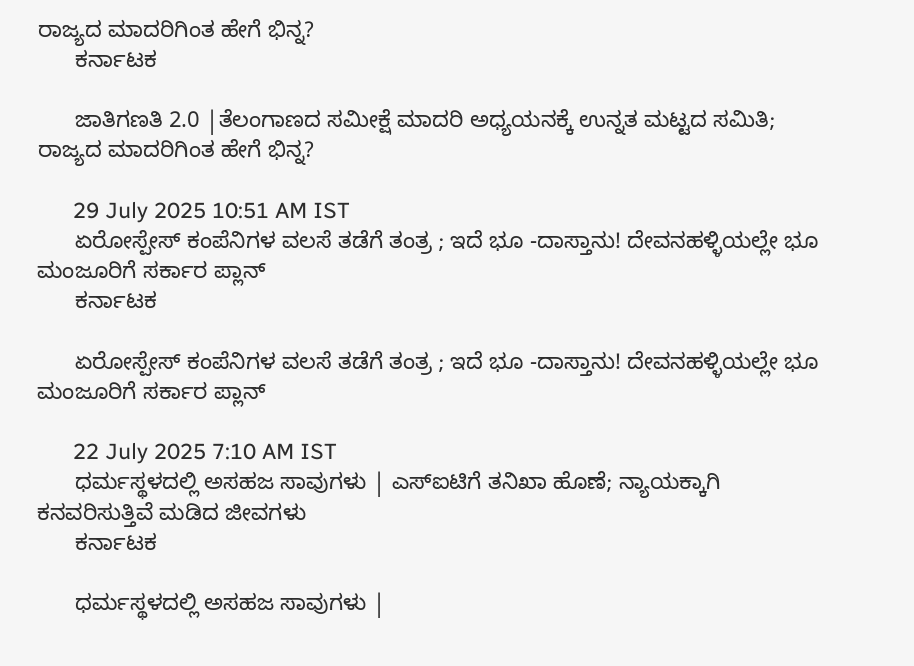ರಾಜ್ಯದ ಮಾದರಿಗಿಂತ ಹೇಗೆ ಭಿನ್ನ?
      ಕರ್ನಾಟಕ

      ಜಾತಿಗಣತಿ 2.0 |ತೆಲಂಗಾಣದ ಸಮೀಕ್ಷೆ ಮಾದರಿ ಅಧ್ಯಯನಕ್ಕೆ ಉನ್ನತ‌‌ ಮಟ್ಟದ ಸಮಿತಿ; ರಾಜ್ಯದ ಮಾದರಿಗಿಂತ ಹೇಗೆ ಭಿನ್ನ?

      29 July 2025 10:51 AM IST
      ಏರೋಸ್ಪೇಸ್‌ ಕಂಪೆನಿಗಳ ವಲಸೆ ತಡೆಗೆ ತಂತ್ರ ; ಇದೆ ಭೂ -ದಾಸ್ತಾನು! ದೇವನಹಳ್ಳಿಯಲ್ಲೇ ಭೂ ಮಂಜೂರಿಗೆ ಸರ್ಕಾರ ಪ್ಲಾನ್‌
      ಕರ್ನಾಟಕ

      ಏರೋಸ್ಪೇಸ್‌ ಕಂಪೆನಿಗಳ ವಲಸೆ ತಡೆಗೆ ತಂತ್ರ ; ಇದೆ ಭೂ -ದಾಸ್ತಾನು! ದೇವನಹಳ್ಳಿಯಲ್ಲೇ ಭೂ ಮಂಜೂರಿಗೆ ಸರ್ಕಾರ ಪ್ಲಾನ್‌

      22 July 2025 7:10 AM IST
      ಧರ್ಮಸ್ಥಳದಲ್ಲಿ ಅಸಹಜ ಸಾವುಗಳು | ಎಸ್‌ಐಟಿಗೆ ತನಿಖಾ ಹೊಣೆ; ನ್ಯಾಯಕ್ಕಾಗಿ ಕನವರಿಸುತ್ತಿವೆ ಮಡಿದ ಜೀವಗಳು
      ಕರ್ನಾಟಕ

      ಧರ್ಮಸ್ಥಳದಲ್ಲಿ ಅಸಹಜ ಸಾವುಗಳು |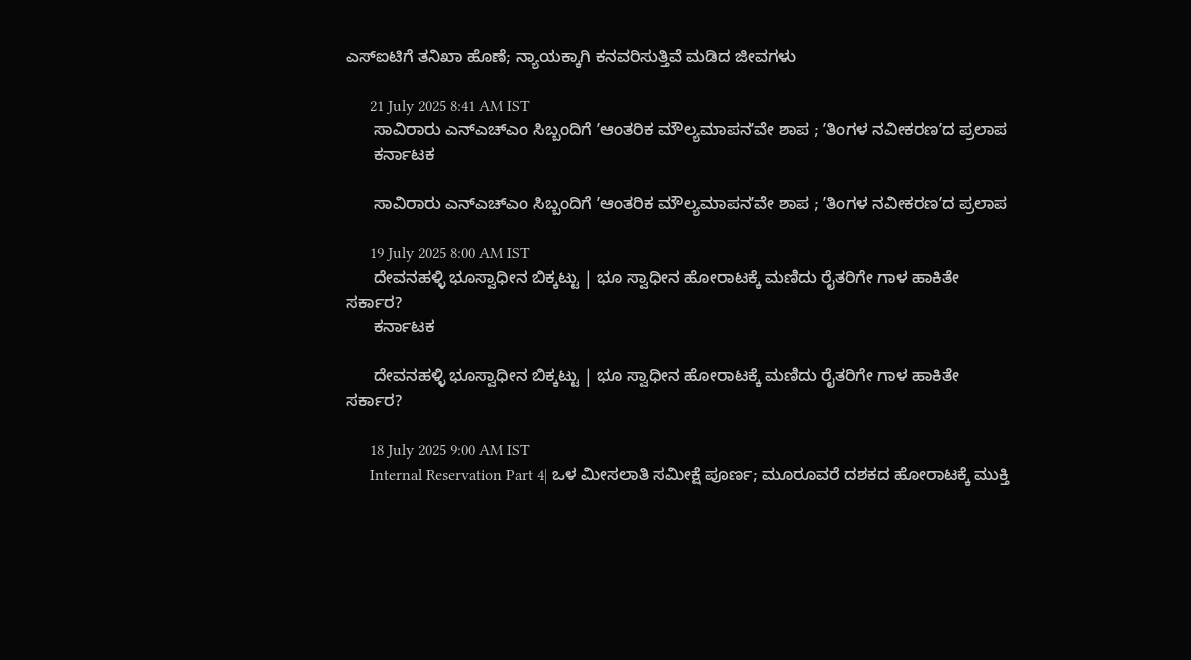ಎಸ್‌ಐಟಿಗೆ ತನಿಖಾ ಹೊಣೆ; ನ್ಯಾಯಕ್ಕಾಗಿ ಕನವರಿಸುತ್ತಿವೆ ಮಡಿದ ಜೀವಗಳು

      21 July 2025 8:41 AM IST
      ಸಾವಿರಾರು ಎನ್ಎಚ್ಎಂ ಸಿಬ್ಬಂದಿಗೆ ʼಆಂತರಿಕ ಮೌಲ್ಯಮಾಪನʼವೇ ಶಾಪ ; ʼತಿಂಗಳ ನವೀಕರಣʼದ ಪ್ರಲಾಪ
      ಕರ್ನಾಟಕ

      ಸಾವಿರಾರು ಎನ್ಎಚ್ಎಂ ಸಿಬ್ಬಂದಿಗೆ ʼಆಂತರಿಕ ಮೌಲ್ಯಮಾಪನʼವೇ ಶಾಪ ; ʼತಿಂಗಳ ನವೀಕರಣʼದ ಪ್ರಲಾಪ

      19 July 2025 8:00 AM IST
      ದೇವನಹಳ್ಳಿ ಭೂಸ್ವಾಧೀನ ಬಿಕ್ಕಟ್ಟು | ಭೂ ಸ್ವಾಧೀನ ಹೋರಾಟಕ್ಕೆ ಮಣಿದು ರೈತರಿಗೇ ಗಾಳ‌ ಹಾಕಿತೇ ಸರ್ಕಾರ?
      ಕರ್ನಾಟಕ

      ದೇವನಹಳ್ಳಿ ಭೂಸ್ವಾಧೀನ ಬಿಕ್ಕಟ್ಟು | ಭೂ ಸ್ವಾಧೀನ ಹೋರಾಟಕ್ಕೆ ಮಣಿದು ರೈತರಿಗೇ ಗಾಳ‌ ಹಾಕಿತೇ ಸರ್ಕಾರ?

      18 July 2025 9:00 AM IST
      Internal Reservation Part 4| ಒಳ ಮೀಸಲಾತಿ ಸಮೀಕ್ಷೆ ಪೂರ್ಣ; ಮೂರೂವರೆ ದಶಕದ ಹೋರಾಟಕ್ಕೆ ಮುಕ್ತಿ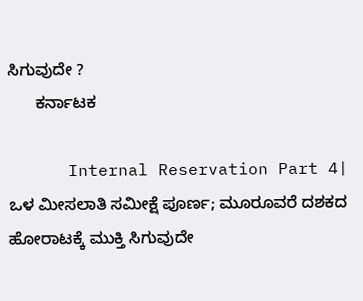ಸಿಗುವುದೇ ?
      ಕರ್ನಾಟಕ

      Internal Reservation Part 4| ಒಳ ಮೀಸಲಾತಿ ಸಮೀಕ್ಷೆ ಪೂರ್ಣ; ಮೂರೂವರೆ ದಶಕದ ಹೋರಾಟಕ್ಕೆ ಮುಕ್ತಿ ಸಿಗುವುದೇ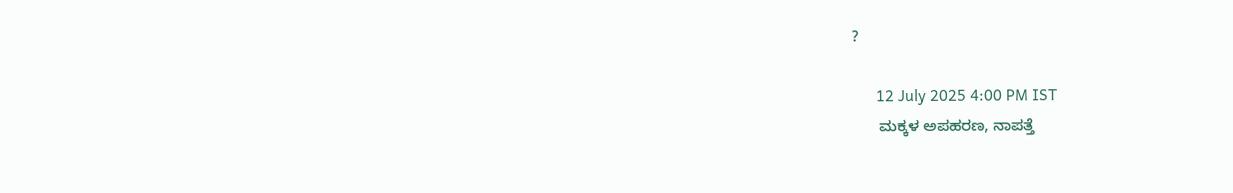?

      12 July 2025 4:00 PM IST
      ಮಕ್ಕಳ ಅಪಹರಣ, ನಾಪತ್ತೆ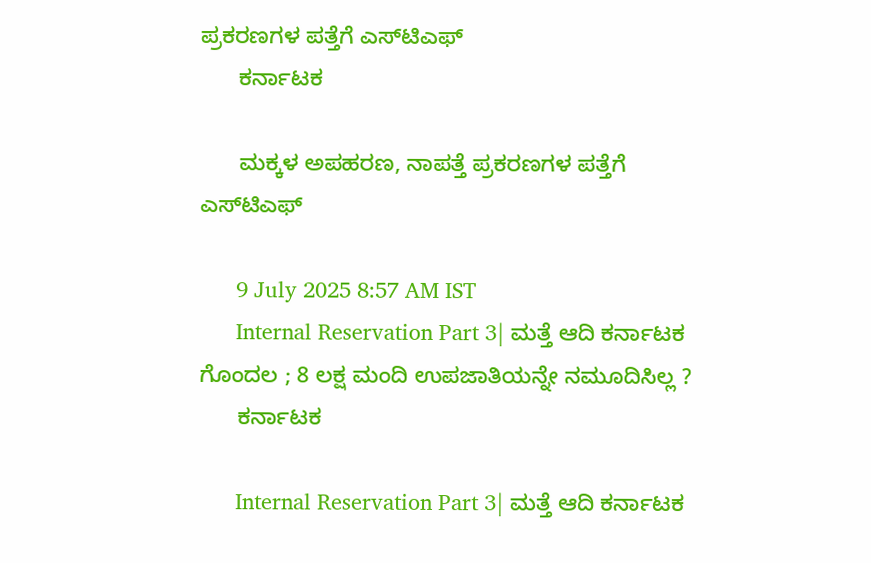ಪ್ರಕರಣಗಳ ಪತ್ತೆಗೆ ಎಸ್‌ಟಿಎಫ್‌
      ಕರ್ನಾಟಕ

      ಮಕ್ಕಳ ಅಪಹರಣ, ನಾಪತ್ತೆ ಪ್ರಕರಣಗಳ ಪತ್ತೆಗೆ ಎಸ್‌ಟಿಎಫ್‌

      9 July 2025 8:57 AM IST
      Internal Reservation Part 3| ಮತ್ತೆ ಆದಿ ಕರ್ನಾಟಕ ಗೊಂದಲ ; 8 ಲಕ್ಷ ಮಂದಿ ಉಪಜಾತಿಯನ್ನೇ ನಮೂದಿಸಿಲ್ಲ ?
      ಕರ್ನಾಟಕ

      Internal Reservation Part 3| ಮತ್ತೆ ಆದಿ ಕರ್ನಾಟಕ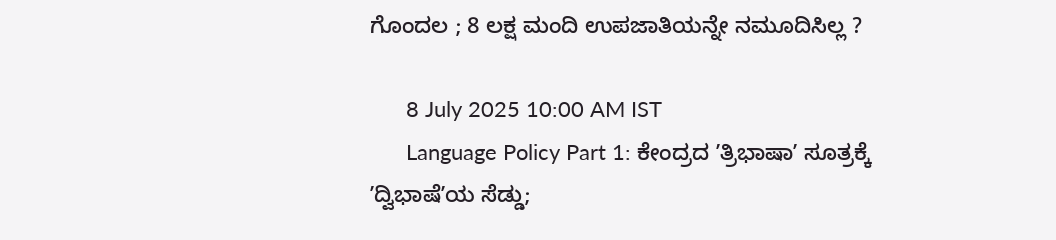ಗೊಂದಲ ; 8 ಲಕ್ಷ ಮಂದಿ ಉಪಜಾತಿಯನ್ನೇ ನಮೂದಿಸಿಲ್ಲ ?

      8 July 2025 10:00 AM IST
      Language Policy Part 1: ಕೇಂದ್ರದ ʼತ್ರಿಭಾಷಾʼ ಸೂತ್ರಕ್ಕೆ ʼದ್ವಿಭಾಷೆʼಯ ಸೆಡ್ಡು;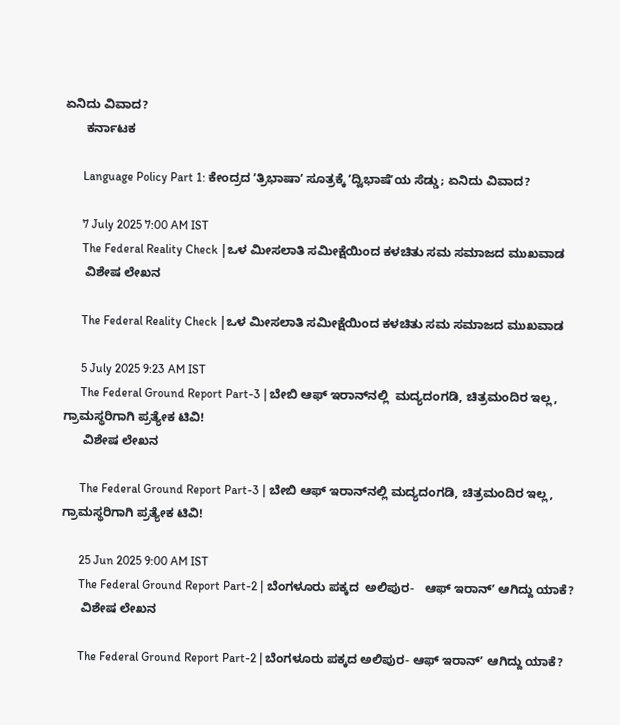ಏನಿದು ವಿವಾದ?
      ಕರ್ನಾಟಕ

      Language Policy Part 1: ಕೇಂದ್ರದ ʼತ್ರಿಭಾಷಾʼ ಸೂತ್ರಕ್ಕೆ ʼದ್ವಿಭಾಷೆʼಯ ಸೆಡ್ಡು; ಏನಿದು ವಿವಾದ?

      7 July 2025 7:00 AM IST
      The Federal Reality Check |ಒಳ ಮೀಸಲಾತಿ ಸಮೀಕ್ಷೆಯಿಂದ ಕಳಚಿತು ಸಮ ಸಮಾಜದ ಮುಖವಾಡ
      ವಿಶೇಷ ಲೇಖನ

      The Federal Reality Check |ಒಳ ಮೀಸಲಾತಿ ಸಮೀಕ್ಷೆಯಿಂದ ಕಳಚಿತು ಸಮ ಸಮಾಜದ ಮುಖವಾಡ

      5 July 2025 9:23 AM IST
      The Federal Ground Report Part-3 | ಬೇಬಿ ಆಫ್‌ ಇರಾನ್‌ನಲ್ಲಿ  ಮದ್ಯದಂಗಡಿ, ಚಿತ್ರಮಂದಿರ ಇಲ್ಲ, ಗ್ರಾಮಸ್ಥರಿಗಾಗಿ ಪ್ರತ್ಯೇಕ ಟಿವಿ!
      ವಿಶೇಷ ಲೇಖನ

      The Federal Ground Report Part-3 | ಬೇಬಿ ಆಫ್‌ ಇರಾನ್‌ನಲ್ಲಿ ಮದ್ಯದಂಗಡಿ, ಚಿತ್ರಮಂದಿರ ಇಲ್ಲ, ಗ್ರಾಮಸ್ಥರಿಗಾಗಿ ಪ್ರತ್ಯೇಕ ಟಿವಿ!

      25 Jun 2025 9:00 AM IST
      The Federal Ground Report Part-2 | ಬೆಂಗಳೂರು ಪಕ್ಕದ  ಅಲಿಪುರ-   ಆಫ್ ಇರಾನ್‌ʼ ಆಗಿದ್ದು ಯಾಕೆ?
      ವಿಶೇಷ ಲೇಖನ

      The Federal Ground Report Part-2 | ಬೆಂಗಳೂರು ಪಕ್ಕದ ಅಲಿಪುರ- ಆಫ್ ಇರಾನ್‌ʼ ಆಗಿದ್ದು ಯಾಕೆ?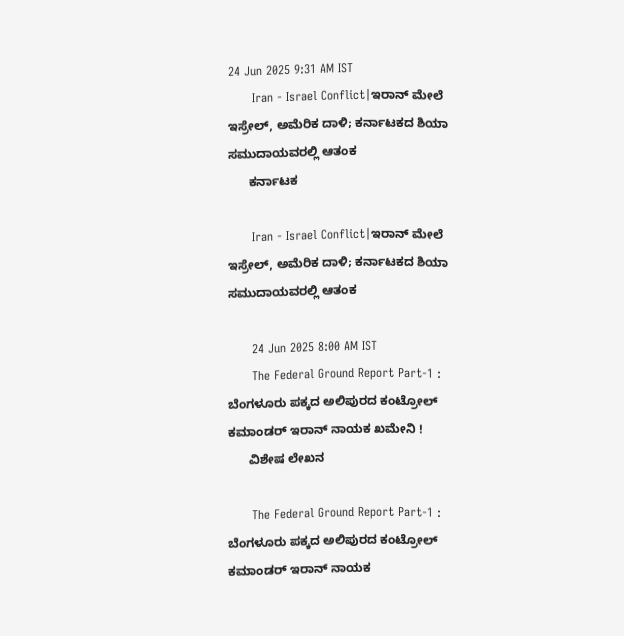24 Jun 2025 9:31 AM IST
      Iran - Israel Conflict|ಇರಾನ್‌ ಮೇಲೆ ಇಸ್ರೇಲ್‌, ಅಮೆರಿಕ ದಾಳಿ; ಕರ್ನಾಟಕದ ಶಿಯಾ ಸಮುದಾಯವರಲ್ಲಿ ಆತಂಕ
      ಕರ್ನಾಟಕ

      Iran - Israel Conflict|ಇರಾನ್‌ ಮೇಲೆ ಇಸ್ರೇಲ್‌, ಅಮೆರಿಕ ದಾಳಿ; ಕರ್ನಾಟಕದ ಶಿಯಾ ಸಮುದಾಯವರಲ್ಲಿ ಆತಂಕ

      24 Jun 2025 8:00 AM IST
      The Federal Ground Report Part-1 : ಬೆಂಗಳೂರು ಪಕ್ಕದ ಅಲಿಪುರದ ಕಂಟ್ರೋಲ್ ಕಮಾಂಡರ್ ಇರಾನ್‌ ನಾಯಕ ಖಮೇನಿ !
      ವಿಶೇಷ ಲೇಖನ

      The Federal Ground Report Part-1 : ಬೆಂಗಳೂರು ಪಕ್ಕದ ಅಲಿಪುರದ ಕಂಟ್ರೋಲ್ ಕಮಾಂಡರ್ ಇರಾನ್‌ ನಾಯಕ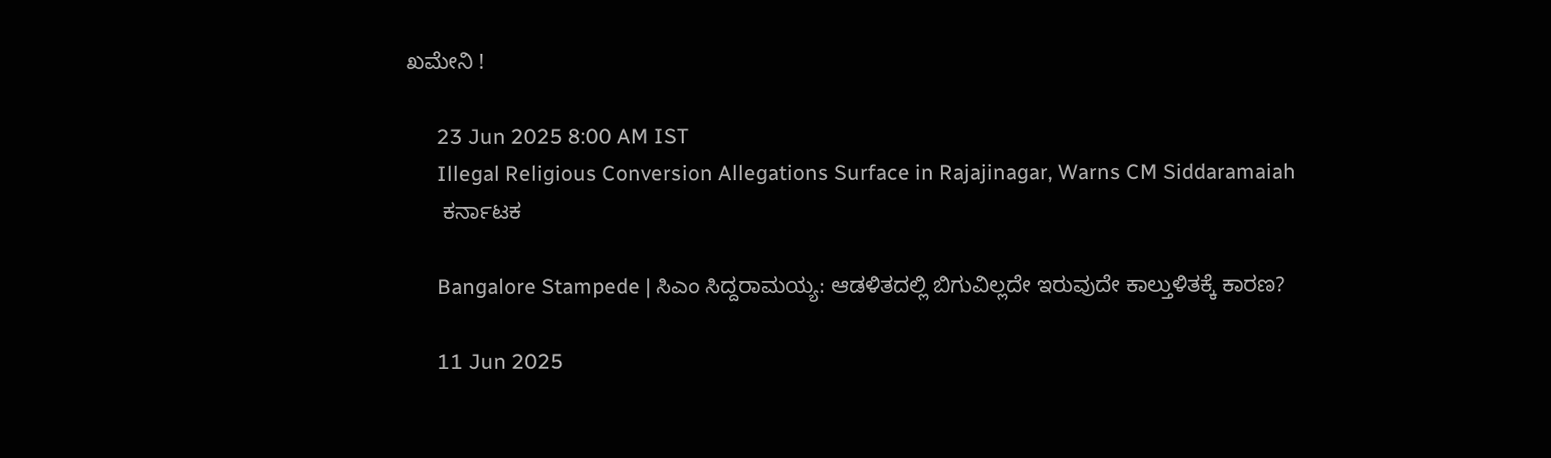ಖಮೇನಿ !

      23 Jun 2025 8:00 AM IST
      Illegal Religious Conversion Allegations Surface in Rajajinagar, Warns CM Siddaramaiah
      ಕರ್ನಾಟಕ

      Bangalore Stampede | ಸಿಎಂ ಸಿದ್ದರಾಮಯ್ಯ: ಆಡಳಿತದಲ್ಲಿ ಬಿಗುವಿಲ್ಲದೇ ಇರುವುದೇ ಕಾಲ್ತುಳಿತಕ್ಕೆ ಕಾರಣ?

      11 Jun 2025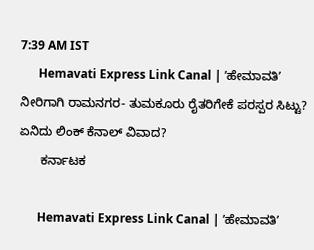7:39 AM IST
      Hemavati Express Link Canal | ʼಹೇಮಾವತಿʼ ನೀರಿಗಾಗಿ ರಾಮನಗರ- ತುಮಕೂರು ರೈತರಿಗೇಕೆ ಪರಸ್ಪರ ಸಿಟ್ಟು? ಏನಿದು ಲಿಂಕ್‌ ಕೆನಾಲ್‌ ವಿವಾದ?
      ಕರ್ನಾಟಕ

      Hemavati Express Link Canal | ʼಹೇಮಾವತಿʼ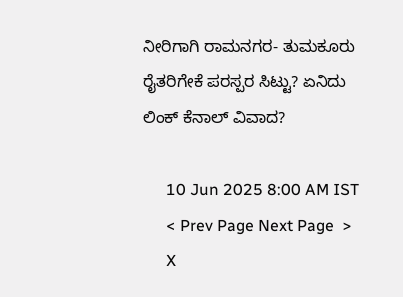ನೀರಿಗಾಗಿ ರಾಮನಗರ- ತುಮಕೂರು ರೈತರಿಗೇಕೆ ಪರಸ್ಪರ ಸಿಟ್ಟು? ಏನಿದು ಲಿಂಕ್‌ ಕೆನಾಲ್‌ ವಿವಾದ?

      10 Jun 2025 8:00 AM IST
      < Prev Page Next Page  >
      X